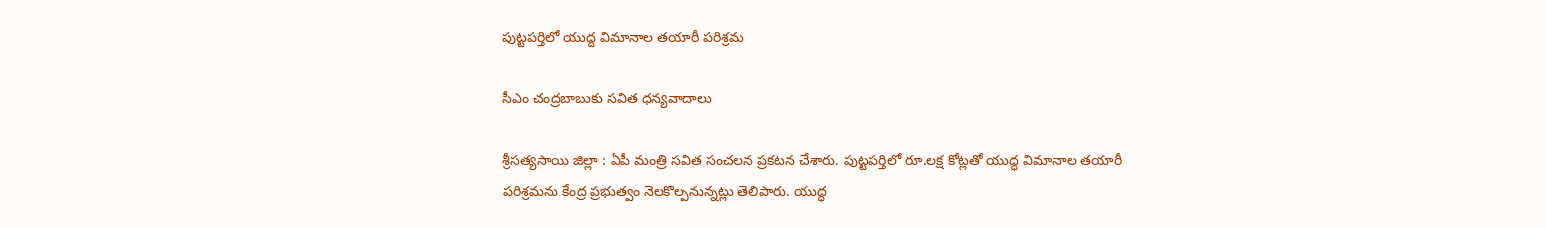పుట్టప‌ర్తిలో యుద్ద విమానాల త‌యారీ ప‌రిశ్ర‌మ‌

సీఎం చంద్రబాబుకు స‌విత ధన్యవాదాలు

శ్రీ‌స‌త్య‌సాయి జిల్లా : ఏపీ మంత్రి స‌విత సంచ‌ల‌న ప్ర‌క‌ట‌న చేశారు. పుట్టపర్తిలో రూ.లక్ష కోట్లతో యుద్ధ విమానాల తయారీ పరిశ్రమను కేంద్ర ప్రభుత్వం నెలకొల్పనున్నట్లు తెలిపారు. యుద్ధ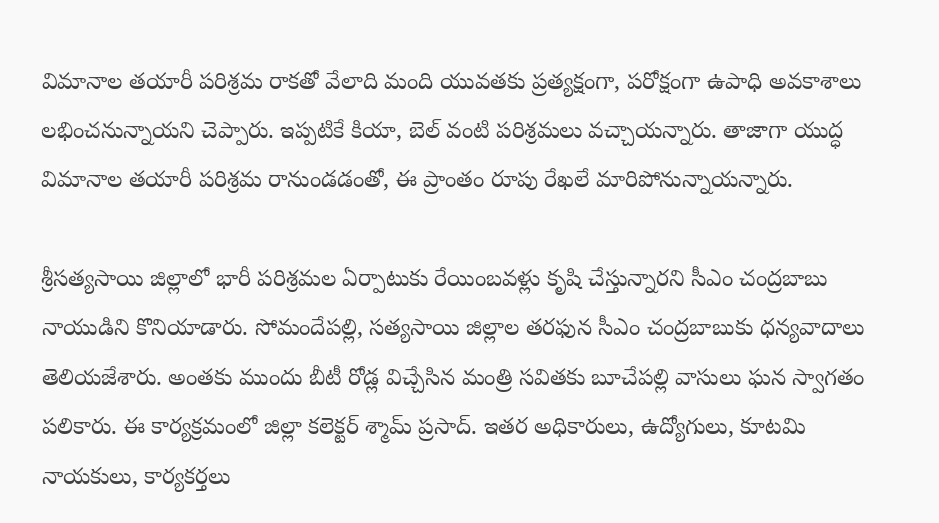విమానాల తయారీ పరిశ్రమ రాకతో వేలాది మంది యువతకు ప్రత్యక్షంగా, పరోక్షంగా ఉపాధి అవకాశాలు లభించనున్నాయని చెప్పారు. ఇప్పటికే కియా, బెల్ వంటి పరిశ్రమలు వచ్చాయన్నారు. తాజాగా యుద్ధ విమానాల తయారీ పరిశ్రమ రానుండడంతో, ఈ ప్రాంతం రూపు రేఖలే మారిపోనున్నాయన్నారు.

శ్రీసత్యసాయి జిల్లాలో భారీ పరిశ్రమల ఏర్పాటుకు రేయింబవళ్లు కృషి చేస్తున్నారని సీఎం చంద్రబాబు నాయుడిని కొనియాడారు. సోమందేపల్లి, సత్యసాయి జిల్లాల తరఫున సీఎం చంద్రబాబుకు ధన్యవాదాలు తెలియజేశారు. అంతకు ముందు బీటీ రోడ్ల విచ్చేసిన మంత్రి సవితకు బూచేపల్లి వాసులు ఘన స్వాగతం పలికారు. ఈ కార్యక్రమంలో జిల్లా కలెక్టర్ శ్మామ్ ప్రసాద్. ఇతర అధికారులు, ఉద్యోగులు, కూటమి నాయకులు, కార్యకర్తలు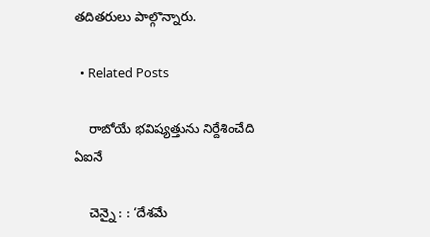తదితరులు పాల్గొన్నారు.

  • Related Posts

    రాబోయే భ‌విష్య‌త్తును నిర్దేశించేది ఏఐనే

    చెన్నై : : ‘దేశమే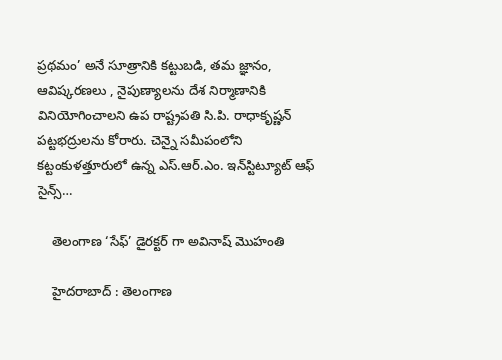ప్రథమం’ అనే సూత్రానికి కట్టుబడి, తమ జ్ఞానం, ఆవిష్కరణలు , నైపుణ్యాలను దేశ నిర్మాణానికి వినియోగించాలని ఉప రాష్ట్రపతి సి.పి. రాధాకృష్ణన్ పట్టభద్రులను కోరారు. చెన్నై సమీపంలోని కట్టంకుళత్తూరులో ఉన్న ఎస్.ఆర్.ఎం. ఇన్‌స్టిట్యూట్ ఆఫ్ సైన్స్…

    తెలంగాణ ‘సేఫ్’ డైర‌క్ట‌ర్ గా అవినాష్ మొహంతి

    హైద‌రాబాద్ : తెలంగాణ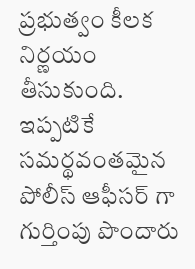ప్ర‌భుత్వం కీల‌క నిర్ణ‌యం తీసుకుంది. ఇప్ప‌టికే స‌మ‌ర్థ‌వంత‌మైన పోలీస్ ఆఫీస‌ర్ గా గుర్తింపు పొందారు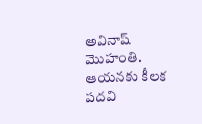అవినాష్ మొహంతి. ఆయ‌న‌కు కీల‌క ప‌ద‌వి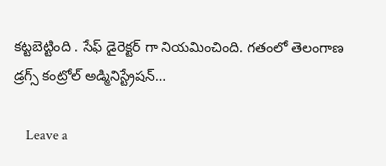క‌ట్ట‌బెట్టింది . సేఫ్ డైరెక్ట‌ర్ గా నియ‌మించింది. గతంలో తెలంగాణ డ్రగ్స్ కంట్రోల్ అడ్మినిస్ట్రేషన్…

    Leave a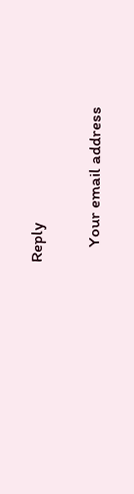Reply

    Your email address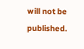will not be published.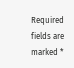Required fields are marked *